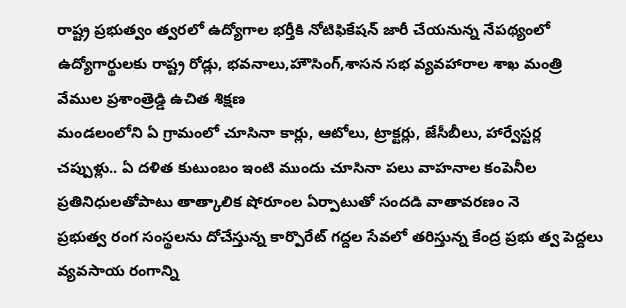రాష్ట్ర ప్రభుత్వం త్వరలో ఉద్యోగాల భర్తీకి నోటిఫికేషన్ జారీ చేయనున్న నేపథ్యంలో ఉద్యోగార్థులకు రాష్ట్ర రోడ్లు, భవనాలు,హౌసింగ్,శాసన సభ వ్యవహారాల శాఖ మంత్రి వేముల ప్రశాంత్రెడ్డి ఉచిత శిక్షణ
మండలంలోని ఏ గ్రామంలో చూసినా కార్లు, ఆటోలు, ట్రాక్టర్లు, జేసీబీలు, హార్వేస్టర్ల చప్పుళ్లు.. ఏ దళిత కుటుంబం ఇంటి ముందు చూసినా పలు వాహనాల కంపెనీల ప్రతినిధులతోపాటు తాత్కాలిక షోరూంల ఏర్పాటుతో సందడి వాతావరణం నె
ప్రభుత్వ రంగ సంస్థలను దోచేస్తున్న కార్పొరేట్ గద్దల సేవలో తరిస్తున్న కేంద్ర ప్రభు త్వ పెద్దలు వ్యవసాయ రంగాన్ని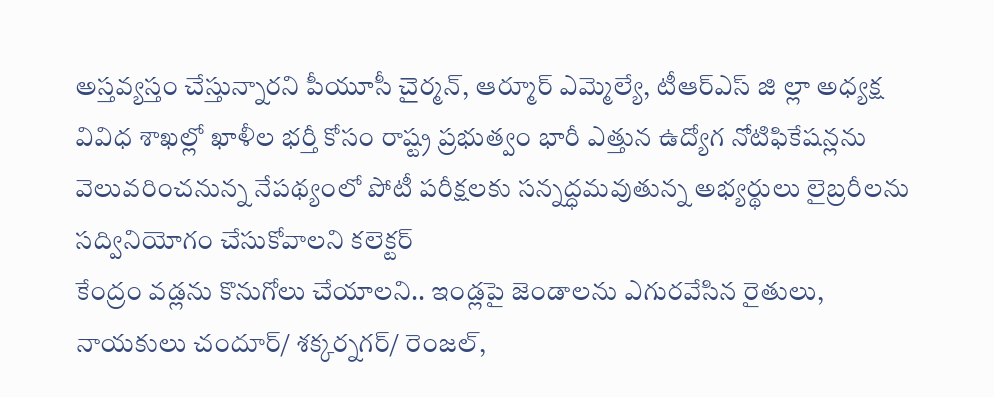అస్తవ్యస్తం చేస్తున్నారని పీయూసీ చైర్మన్, ఆర్మూర్ ఎమ్మెల్యే, టీఆర్ఎస్ జి ల్లా అధ్యక్ష
వివిధ శాఖల్లో ఖాళీల భర్తీ కోసం రాష్ట్ర ప్రభుత్వం భారీ ఎత్తున ఉద్యోగ నోటిఫికేషన్లను వెలువరించనున్న నేపథ్యంలో పోటీ పరీక్షలకు సన్నద్ధమవుతున్న అభ్యర్థులు లైబ్రరీలను సద్వినియోగం చేసుకోవాలని కలెక్టర్
కేంద్రం వడ్లను కొనుగోలు చేయాలని.. ఇండ్లపై జెండాలను ఎగురవేసిన రైతులు, నాయకులు చందూర్/ శక్కర్నగర్/ రెంజల్,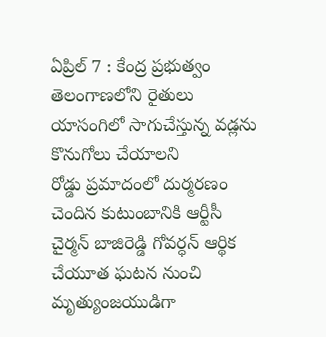ఏప్రిల్ 7 : కేంద్ర ప్రభుత్వం తెలంగాణలోని రైతులు యాసంగిలో సాగుచేస్తున్న వడ్లను కొనుగోలు చేయాలని
రోడ్డు ప్రమాదంలో దుర్మరణం చెందిన కుటుంబానికి ఆర్టీసీ చైర్మన్ బాజిరెడ్డి గోవర్ధన్ ఆర్థిక చేయూత ఘటన నుంచి మృత్యుంజయుడిగా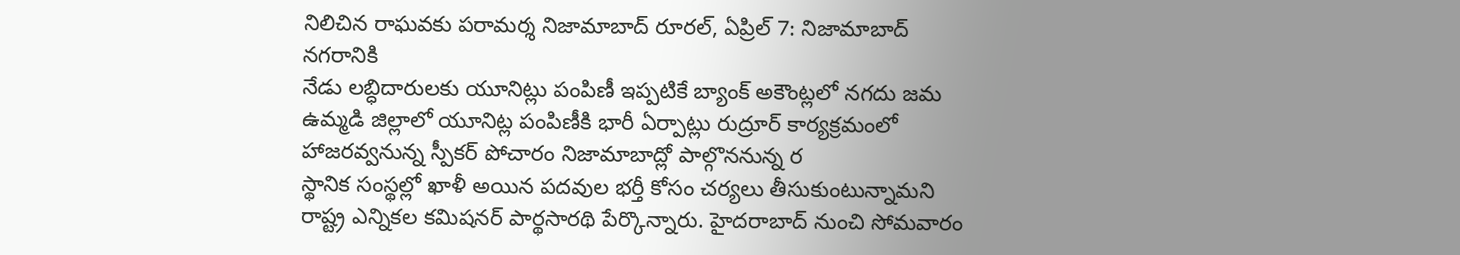నిలిచిన రాఘవకు పరామర్శ నిజామాబాద్ రూరల్, ఏప్రిల్ 7: నిజామాబాద్ నగరానికి
నేడు లబ్ధిదారులకు యూనిట్లు పంపిణీ ఇప్పటికే బ్యాంక్ అకౌంట్లలో నగదు జమ ఉమ్మడి జిల్లాలో యూనిట్ల పంపిణీకి భారీ ఏర్పాట్లు రుద్రూర్ కార్యక్రమంలో హాజరవ్వనున్న స్పీకర్ పోచారం నిజామాబాద్లో పాల్గొననున్న ర
స్థానిక సంస్థల్లో ఖాళీ అయిన పదవుల భర్తీ కోసం చర్యలు తీసుకుంటున్నామని రాష్ట్ర ఎన్నికల కమిషనర్ పార్థసారథి పేర్కొన్నారు. హైదరాబాద్ నుంచి సోమవారం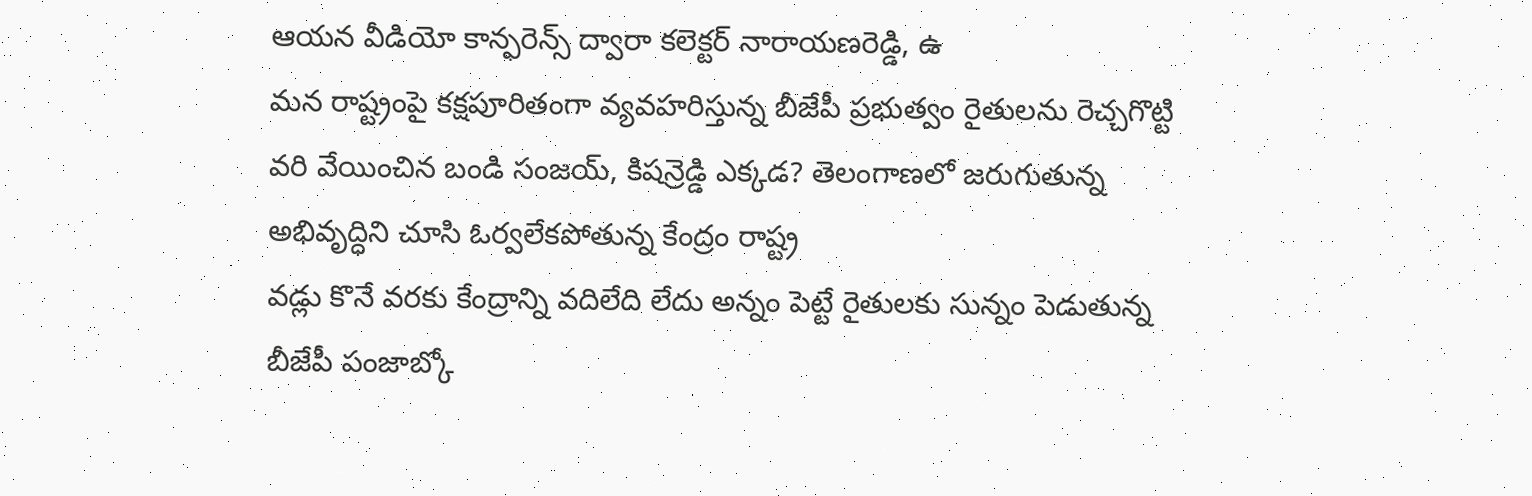ఆయన వీడియో కాన్ఫరెన్స్ ద్వారా కలెక్టర్ నారాయణరెడ్డి, ఉ
మన రాష్ట్రంపై కక్షపూరితంగా వ్యవహరిస్తున్న బీజేపీ ప్రభుత్వం రైతులను రెచ్చగొట్టి వరి వేయించిన బండి సంజయ్, కిషన్రెడ్డి ఎక్కడ? తెలంగాణలో జరుగుతున్న అభివృద్ధిని చూసి ఓర్వలేకపోతున్న కేంద్రం రాష్ట్ర
వడ్లు కొనే వరకు కేంద్రాన్ని వదిలేది లేదు అన్నం పెట్టే రైతులకు సున్నం పెడుతున్న బీజేపీ పంజాబ్కో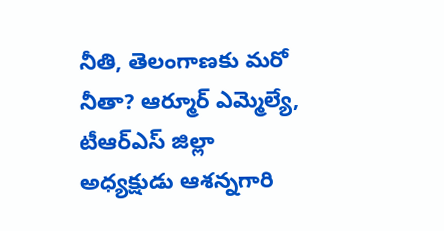నీతి, తెలంగాణకు మరో నీతా? ఆర్మూర్ ఎమ్మెల్యే, టీఆర్ఎస్ జిల్లా అధ్యక్షుడు ఆశన్నగారి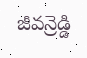జీవన్రెడ్డి